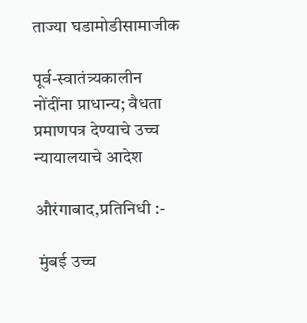ताज्या घडामोडीसामाजीक

पूर्व-स्वातंत्र्यकालीन नोंदींना प्राधान्य; वैधता प्रमाणपत्र देण्याचे उच्च न्यायालयाचे आदेश

औरंगाबाद,प्रतिनिधी :-

 मुंबई उच्च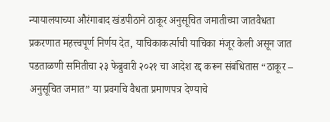न्यायालयाच्या औरंगाबाद खंडपीठाने ठाकूर अनुसूचित जमातीच्या जातवैधता प्रकरणात महत्त्वपूर्ण निर्णय देत, याचिकाकर्त्याची याचिका मंजूर केली असून जात पडताळणी समितीचा २३ फेब्रुवारी २०२१ चा आदेश रद्द करून संबंधितास “ठाकूर – अनुसूचित जमात” या प्रवर्गाचे वैधता प्रमाणपत्र देण्याचे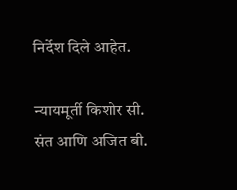निर्देश दिले आहेत.

न्यायमूर्ती किशोर सी. संत आणि अजित बी.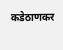कडेठाणकर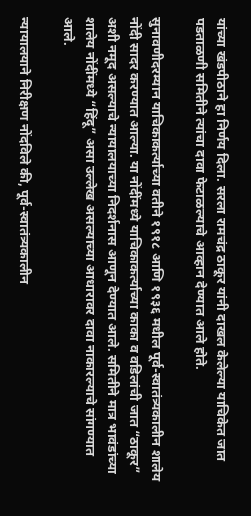यांच्या खंडपीठाने हा निर्णय दिला. सरला रामचंद्र ठाकूर यांनी दाखल केलेल्या याचिकेत जात पडताळणी समितीने त्यांचा दावा फेटाळल्याचे आव्हान देण्यात आले होते.

सुनावणीदरम्यान याचिकाकर्त्याच्या वतीने १९१८ आणि १९३६ मधील पूर्व-स्वातंत्र्यकालीन शालेय नोंदी सादर करण्यात आल्या. या नोंदींमध्ये याचिकाकर्त्याच्या काका व वडिलांची जात “ठाकूर” अशी नमूद असल्याचे न्यायालयाच्या निदर्शनास आणून देण्यात आले. समितीने मात्र भावंडांच्या शालेय नोंदींमध्ये “हिंदू” असा उल्लेख असल्याच्या आधारावर दावा नाकारल्याचे सांगण्यात आले.

न्यायालयाने निरीक्षण नोंदविले की, पूर्व-स्वातंत्र्यकालीन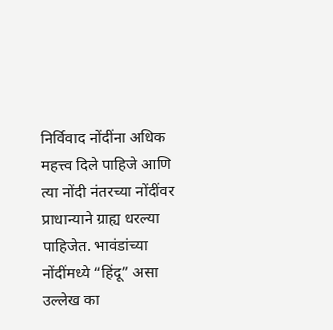निर्विवाद नोंदींना अधिक महत्त्व दिले पाहिजे आणि त्या नोंदी नंतरच्या नोंदींवर प्राधान्याने ग्राह्य धरल्या पाहिजेत. भावंडांच्या नोंदींमध्ये “हिंदू” असा उल्लेख का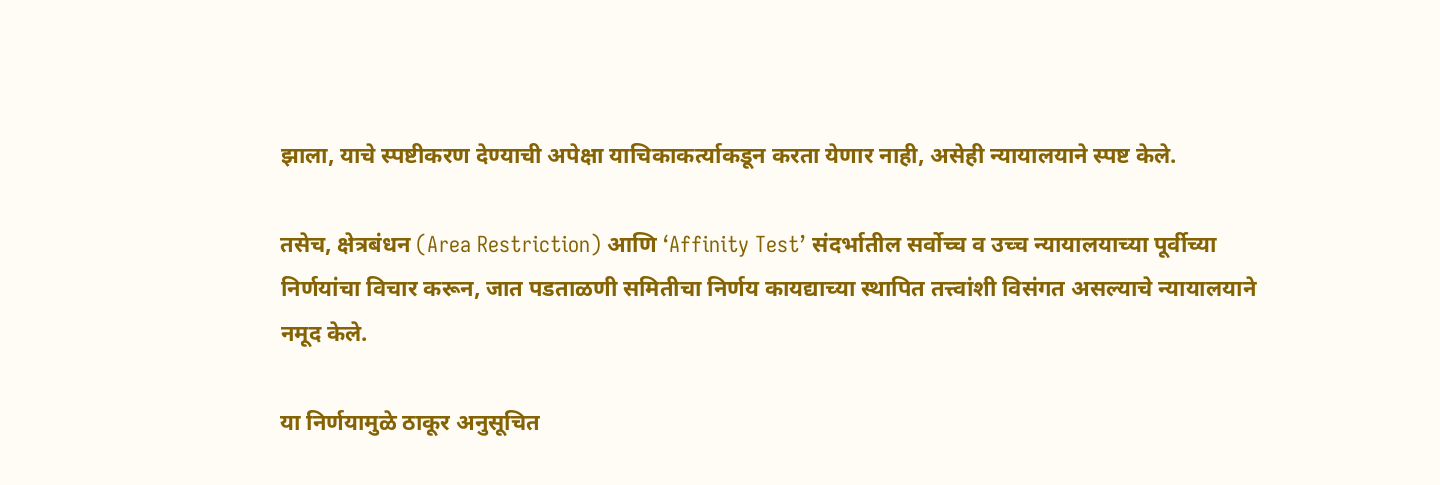झाला, याचे स्पष्टीकरण देण्याची अपेक्षा याचिकाकर्त्याकडून करता येणार नाही, असेही न्यायालयाने स्पष्ट केले.

तसेच, क्षेत्रबंधन (Area Restriction) आणि ‘Affinity Test’ संदर्भातील सर्वोच्च व उच्च न्यायालयाच्या पूर्वीच्या निर्णयांचा विचार करून, जात पडताळणी समितीचा निर्णय कायद्याच्या स्थापित तत्त्वांशी विसंगत असल्याचे न्यायालयाने नमूद केले.

या निर्णयामुळे ठाकूर अनुसूचित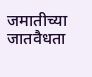जमातीच्या जातवैधता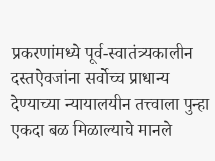प्रकरणांमध्ये पूर्व-स्वातंत्र्यकालीन दस्तऐवजांना सर्वोच्च प्राधान्य देण्याच्या न्यायालयीन तत्त्वाला पुन्हा एकदा बळ मिळाल्याचे मानले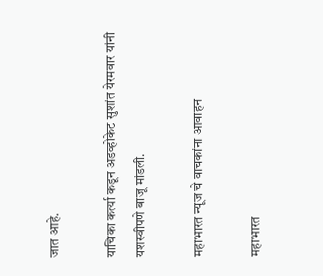जात आहे.

याचिका कर्त्या कडून अडव्होकेट सुशांत येरमवार यांनी यशस्वीपणे बाजू मांडली.

महाभारत न्यूज चे वाचकांना आवाहन

महाभारत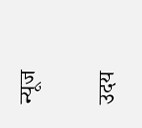न्यूज

उदय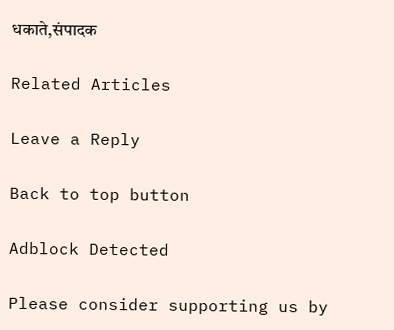धकाते,संपादक

Related Articles

Leave a Reply

Back to top button

Adblock Detected

Please consider supporting us by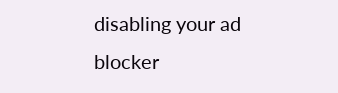disabling your ad blocker